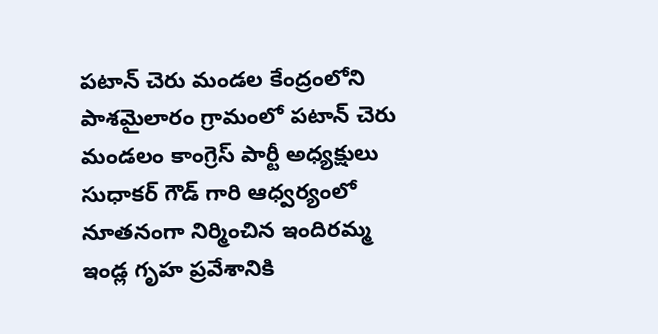పటాన్ చెరు మండల కేంద్రంలోని పాశమైలారం గ్రామంలో పటాన్ చెరు మండలం కాంగ్రెస్ పార్టీ అధ్యక్షులు సుధాకర్ గౌడ్ గారి ఆధ్వర్యంలో నూతనంగా నిర్మించిన ఇందిరమ్మ ఇండ్ల గృహ ప్రవేశానికి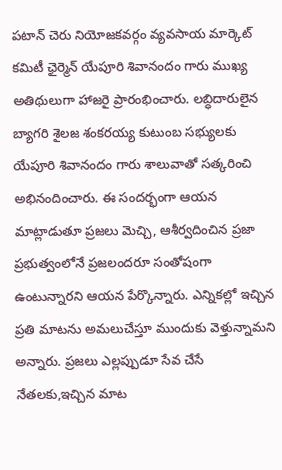పటాన్ చెరు నియోజకవర్గం వ్యవసాయ మార్కెట్ కమిటీ ఛైర్మెన్ యేపూరి శివానందం గారు ముఖ్య అతిథులుగా హాజరై ప్రారంభించారు. లబ్ధిదారులైన బ్యాగరి శైలజ శంకరయ్య కుటుంబ సభ్యులకు యేపూరి శివానందం గారు శాలువాతో సత్కరించి అభినందించారు. ఈ సందర్భంగా ఆయన మాట్లాడుతూ ప్రజలు మెచ్చి, ఆశీర్వదించిన ప్రజా ప్రభుత్వంలోనే ప్రజలందరూ సంతోషంగా ఉంటున్నారని ఆయన పేర్కొన్నారు. ఎన్నికల్లో ఇచ్చిన ప్రతి మాటను అమలుచేస్తూ ముందుకు వెళ్తున్నామని అన్నారు. ప్రజలు ఎల్లప్పుడూ సేవ చేసే నేతలకు,ఇచ్చిన మాట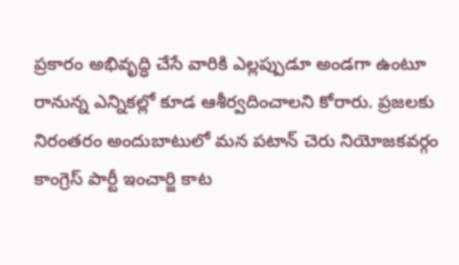ప్రకారం అభివృద్ధి చేసే వారికి ఎల్లప్పుడూ అండగా ఉంటూ రానున్న ఎన్నికల్లో కూడ ఆశీర్వదించాలని కోరారు. ప్రజలకు నిరంతరం అందుబాటులో మన పటాన్ చెరు నియోజకవర్గం కాంగ్రెస్ పార్టీ ఇంచార్జి కాట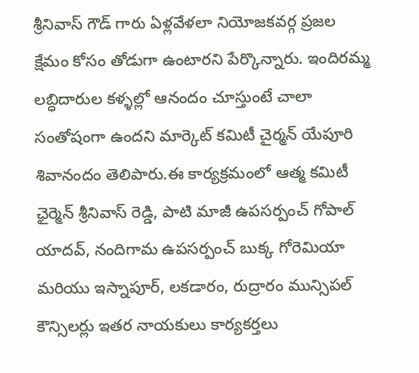శ్రీనివాస్ గౌడ్ గారు ఏళ్లవేళలా నియోజకవర్గ ప్రజల క్షేమం కోసం తోడుగా ఉంటారని పేర్కొన్నారు. ఇందిరమ్మ లబ్ధిదారుల కళ్ళల్లో ఆనందం చూస్తుంటే చాలా సంతోషంగా ఉందని మార్కెట్ కమిటీ చైర్మన్ యేపూరి శివానందం తెలిపారు.ఈ కార్యక్రమంలో ఆత్మ కమిటీ ఛైర్మెన్ శ్రీనివాస్ రెడ్డి, పాటి మాజీ ఉపసర్పంచ్ గోపాల్ యాదవ్, నందిగామ ఉపసర్పంచ్ బుక్క గోరెమియా మరియు ఇస్నాపూర్, లకడారం, రుద్రారం మున్సిపల్ కౌన్సిలర్లు ఇతర నాయకులు కార్యకర్తలు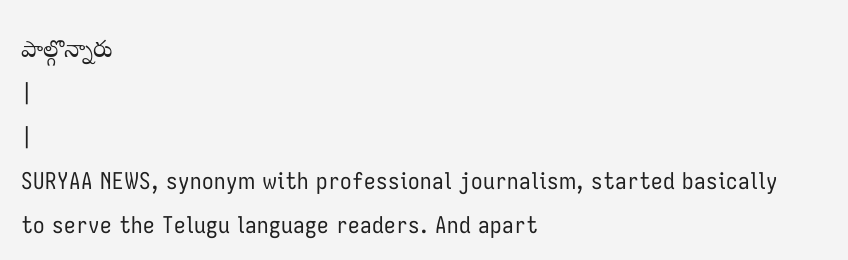పాల్గొన్నారు
|
|
SURYAA NEWS, synonym with professional journalism, started basically to serve the Telugu language readers. And apart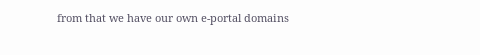from that we have our own e-portal domains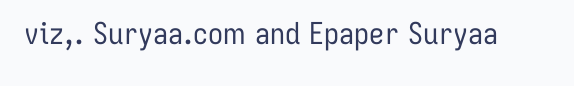viz,. Suryaa.com and Epaper Suryaa